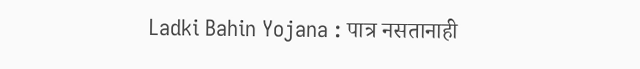Ladki Bahin Yojana : पात्र नसतानाही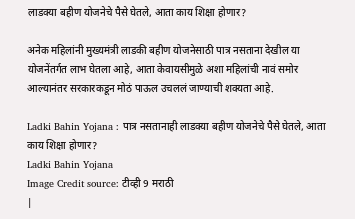लाडक्या बहीण योजनेचे पैसे घेतले, आता काय शिक्षा होणार?

अनेक महिलांनी मुख्यमंत्री लाडकी बहीण योजनेसाठी पात्र नसताना देखील या योजनेंतर्गत लाभ घेतला आहे, आता केवायसीमुळे अशा महिलांची नावं समोर आल्यानंतर सरकारकडून मोठं पाऊल उचललं जाण्याची शक्यता आहे.

Ladki Bahin Yojana : पात्र नसतानाही लाडक्या बहीण योजनेचे पैसे घेतले, आता काय शिक्षा होणार?
Ladki Bahin Yojana
Image Credit source: टीव्ही 9 मराठी
|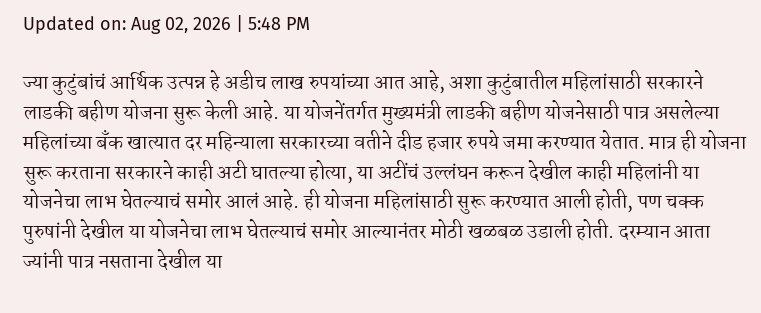Updated on: Aug 02, 2026 | 5:48 PM

ज्या कुटुंबांचं आर्थिक उत्पन्न हे अडीच लाख रुपयांच्या आत आहे, अशा कुटुंबातील महिलांसाठी सरकारने लाडकी बहीण योजना सुरू केली आहे. या योजनेंतर्गत मुख्यमंत्री लाडकी बहीण योजनेसाठी पात्र असलेल्या महिलांच्या बँक खात्यात दर महिन्याला सरकारच्या वतीने दीड हजार रुपये जमा करण्यात येतात. मात्र ही योजना सुरू करताना सरकारने काही अटी घातल्या होत्या, या अटींचं उल्लंघन करून देखील काही महिलांनी या योजनेचा लाभ घेतल्याचं समोर आलं आहे. ही योजना महिलांसाठी सुरू करण्यात आली होती, पण चक्क पुरुषांनी देखील या योजनेचा लाभ घेतल्याचं समोर आल्यानंतर मोठी खळबळ उडाली होती. दरम्यान आता ज्यांनी पात्र नसताना देखील या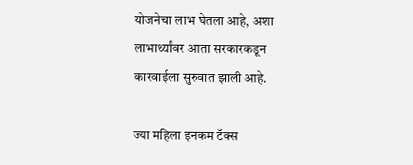योजनेचा लाभ घेतला आहे, अशा लाभार्थ्यांवर आता सरकारकडून कारवाईला सुरुवात झाली आहे.

ज्या महिला इनकम टॅक्स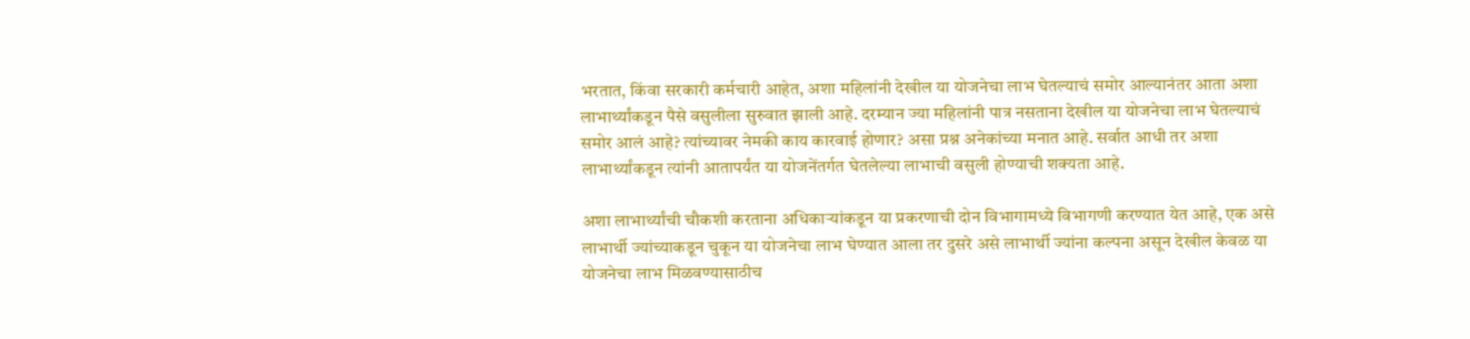भरतात, किंवा सरकारी कर्मचारी आहेत, अशा महिलांनी देखील या योजनेचा लाभ घेतल्याचं समोर आल्यानंतर आता अशा लाभार्थ्यांकडून पैसे वसुलीला सुरुवात झाली आहे. दरम्यान ज्या महिलांनी पात्र नसताना देखील या योजनेचा लाभ घेतल्याचं समोर आलं आहे? त्यांच्यावर नेमकी काय कारवाई होणार? असा प्रश्न अनेकांच्या मनात आहे. सर्वात आधी तर अशा लाभार्थ्यांकडून त्यांनी आतापर्यंत या योजनेंतर्गत घेतलेल्या लाभाची वसुली होण्याची शक्यता आहे.

अशा लाभार्थ्यांची चौकशी करताना अधिकाऱ्यांकडून या प्रकरणाची दोन विभागामध्ये विभागणी करण्यात येत आहे, एक असे लाभार्थी ज्यांच्याकडून चुकून या योजनेचा लाभ घेण्यात आला तर दुसरे असे लाभार्थी ज्यांना कल्पना असून देखील केवळ या योजनेचा लाभ मिळवण्यासाठीच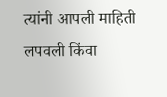त्यांनी आपली माहिती लपवली किंवा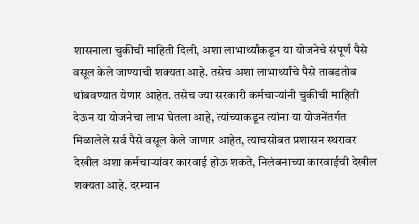शासनाला चुकीची माहिती दिली, अशा लाभार्थ्यांकडून या योजनेचे संपूर्ण पैसे वसूल केले जाण्याची शक्यता आहे. तसेच अशा लाभार्थ्यांचे पैसे ताबडतोब थांबवण्यात येणार आहेत. तसेच ज्या सरकारी कर्मचार्‍यांनी चुकीची माहिती देऊन या योजनेचा लाभ घेतला आहे, त्यांच्याकडून त्यांना या योजनेंतर्गत मिळालेले सर्व पैसे वसूल केले जाणार आहेत, त्याचसोबत प्रशासन स्थरावर देखील अशा कर्मचाऱ्यांवर कारवाई होऊ शकते, निलंबनाच्या कारवाईची देखील शक्यता आहे. दरम्यान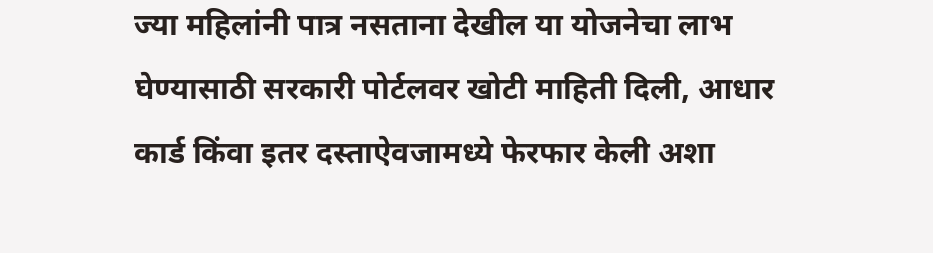ज्या महिलांनी पात्र नसताना देखील या योजनेचा लाभ घेण्यासाठी सरकारी पोर्टलवर खोटी माहिती दिली, आधार कार्ड किंवा इतर दस्ताऐवजामध्ये फेरफार केली अशा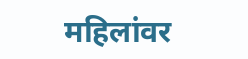महिलांवर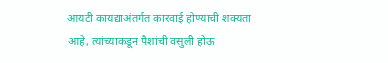आयटी कायद्याअंतर्गत कारवाई होण्याची शक्यता आहे, त्यांच्याकडून पैशांची वसुली होऊ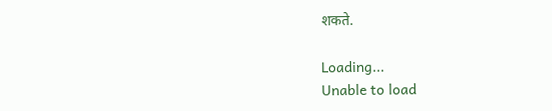शकते.

Loading...
Unable to load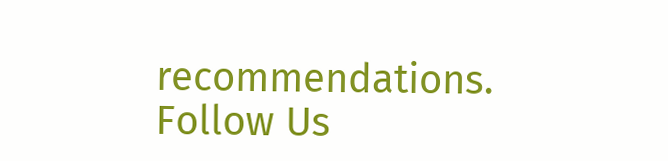recommendations.
Follow Us